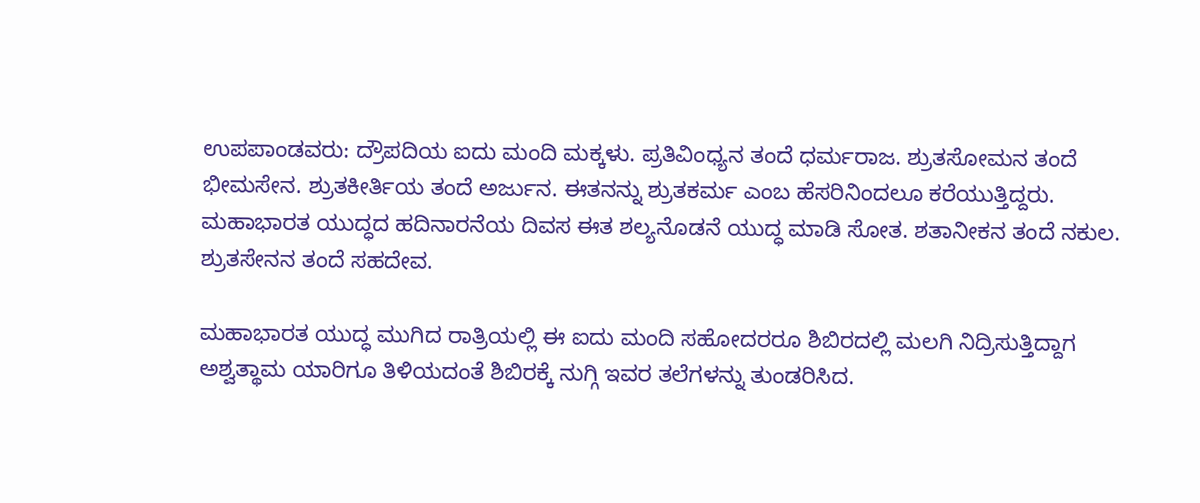ಉಪಪಾಂಡವರು: ದ್ರೌಪದಿಯ ಐದು ಮಂದಿ ಮಕ್ಕಳು. ಪ್ರತಿವಿಂಧ್ಯನ ತಂದೆ ಧರ್ಮರಾಜ. ಶ್ರುತಸೋಮನ ತಂದೆ ಭೀಮಸೇನ. ಶ್ರುತಕೀರ್ತಿಯ ತಂದೆ ಅರ್ಜುನ. ಈತನನ್ನು ಶ್ರುತಕರ್ಮ ಎಂಬ ಹೆಸರಿನಿಂದಲೂ ಕರೆಯುತ್ತಿದ್ದರು. ಮಹಾಭಾರತ ಯುದ್ಧದ ಹದಿನಾರನೆಯ ದಿವಸ ಈತ ಶಲ್ಯನೊಡನೆ ಯುದ್ಧ ಮಾಡಿ ಸೋತ. ಶತಾನೀಕನ ತಂದೆ ನಕುಲ. ಶ್ರುತಸೇನನ ತಂದೆ ಸಹದೇವ.

ಮಹಾಭಾರತ ಯುದ್ಧ ಮುಗಿದ ರಾತ್ರಿಯಲ್ಲಿ ಈ ಐದು ಮಂದಿ ಸಹೋದರರೂ ಶಿಬಿರದಲ್ಲಿ ಮಲಗಿ ನಿದ್ರಿಸುತ್ತಿದ್ದಾಗ ಅಶ್ವತ್ಥಾಮ ಯಾರಿಗೂ ತಿಳಿಯದಂತೆ ಶಿಬಿರಕ್ಕೆ ನುಗ್ಗಿ ಇವರ ತಲೆಗಳನ್ನು ತುಂಡರಿಸಿದ.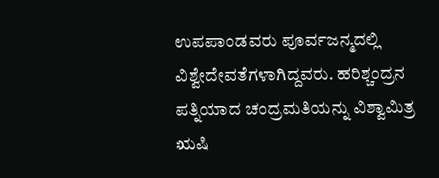ಉಪಪಾಂಡವರು ಪೂರ್ವಜನ್ಮದಲ್ಲಿ ವಿಶ್ವೇದೇವತೆಗಳಾಗಿದ್ದವರು. ಹರಿಶ್ಚಂದ್ರನ ಪತ್ನಿಯಾದ ಚಂದ್ರಮತಿಯನ್ನು ವಿಶ್ವಾಮಿತ್ರ ಋಷಿ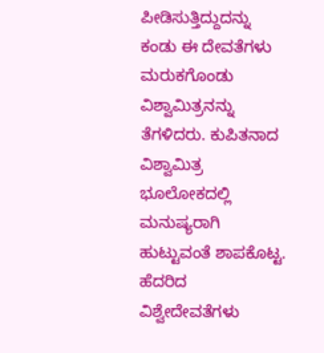ಪೀಡಿಸುತ್ತಿದ್ದುದನ್ನು ಕಂಡು ಈ ದೇವತೆಗಳು ಮರುಕಗೊಂಡು ವಿಶ್ವಾಮಿತ್ರನನ್ನು ತೆಗಳಿದರು. ಕುಪಿತನಾದ ವಿಶ್ವಾಮಿತ್ರ ಭೂಲೋಕದಲ್ಲಿ ಮನುಷ್ಯರಾಗಿ ಹುಟ್ಟುವಂತೆ ಶಾಪಕೊಟ್ಟ. ಹೆದರಿದ ವಿಶ್ವೇದೇವತೆಗಳು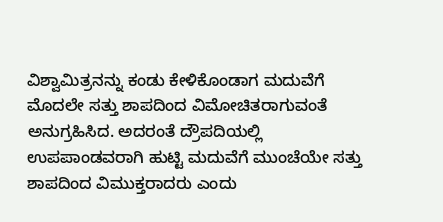ವಿಶ್ವಾಮಿತ್ರನನ್ನು ಕಂಡು ಕೇಳಿಕೊಂಡಾಗ ಮದುವೆಗೆ ಮೊದಲೇ ಸತ್ತು ಶಾಪದಿಂದ ವಿಮೋಚಿತರಾಗುವಂತೆ ಅನುಗ್ರಹಿಸಿದ. ಅದರಂತೆ ದ್ರೌಪದಿಯಲ್ಲಿ ಉಪಪಾಂಡವರಾಗಿ ಹುಟ್ಟಿ ಮದುವೆಗೆ ಮುಂಚೆಯೇ ಸತ್ತು ಶಾಪದಿಂದ ವಿಮುಕ್ತರಾದರು ಎಂದು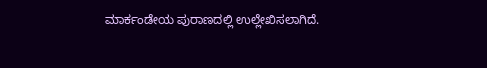ಮಾರ್ಕಂಡೇಯ ಪುರಾಣದಲ್ಲಿ ಉಲ್ಲೇಖಿಸಲಾಗಿದೆ.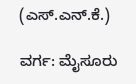(ಎಸ್.ಎನ್.ಕೆ.)

ವರ್ಗ: ಮೈಸೂರು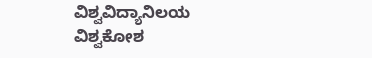ವಿಶ್ವವಿದ್ಯಾನಿಲಯ ವಿಶ್ವಕೋಶ